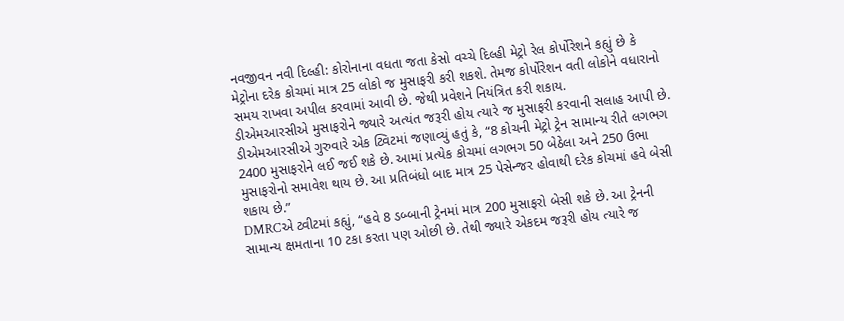નવજીવન નવી દિલ્હી: કોરોનાના વધતા જતા કેસો વચ્ચે દિલ્હી મેટ્રો રેલ કોર્પોરેશને કહ્યું છે કે મેટ્રોના દરેક કોચમાં માત્ર 25 લોકો જ મુસાફરી કરી શકશે. તેમજ કોર્પોરેશન વતી લોકોને વધારાનો સમય રાખવા અપીલ કરવામાં આવી છે. જેથી પ્રવેશને નિયંત્રિત કરી શકાય.
ડીએમઆરસીએ મુસાફરોને જ્યારે અત્યંત જરૂરી હોય ત્યારે જ મુસાફરી કરવાની સલાહ આપી છે.
ડીએમઆરસીએ ગુરુવારે એક ટ્વિટમાં જણાવ્યું હતું કે, “8 કોચની મેટ્રો ટ્રેન સામાન્ય રીતે લગભગ 2400 મુસાફરોને લઈ જઈ શકે છે. આમાં પ્રત્યેક કોચમાં લગભગ 50 બેઠેલા અને 250 ઉભા મુસાફરોનો સમાવેશ થાય છે. આ પ્રતિબંધો બાદ માત્ર 25 પેસેન્જર હોવાથી દરેક કોચમાં હવે બેસી શકાય છે.”
DMRCએ ટ્વીટમાં કહ્યું, “હવે 8 ડબ્બાની ટ્રેનમાં માત્ર 200 મુસાફરો બેસી શકે છે. આ ટ્રેનની સામાન્ય ક્ષમતાના 10 ટકા કરતા પણ ઓછી છે. તેથી જ્યારે એકદમ જરૂરી હોય ત્યારે જ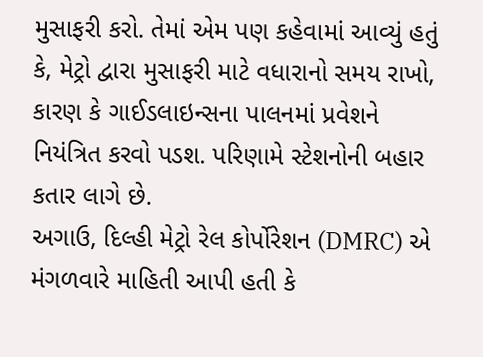મુસાફરી કરો. તેમાં એમ પણ કહેવામાં આવ્યું હતું કે, મેટ્રો દ્વારા મુસાફરી માટે વધારાનો સમય રાખો, કારણ કે ગાઈડલાઇન્સના પાલનમાં પ્રવેશને નિયંત્રિત કરવો પડશ. પરિણામે સ્ટેશનોની બહાર કતાર લાગે છે.
અગાઉ, દિલ્હી મેટ્રો રેલ કોર્પોરેશન (DMRC) એ મંગળવારે માહિતી આપી હતી કે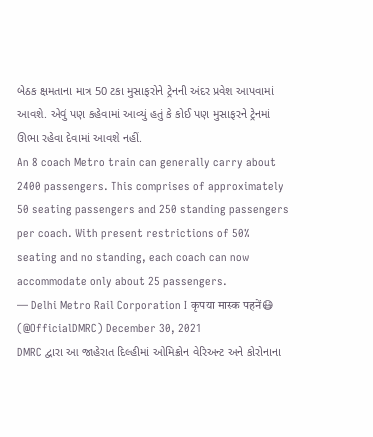બેઠક ક્ષમતાના માત્ર 50 ટકા મુસાફરોને ટ્રેનની અંદર પ્રવેશ આપવામાં આવશે. એવું પણ કહેવામાં આવ્યું હતું કે કોઈ પણ મુસાફરને ટ્રેનમાં ઊભા રહેવા દેવામાં આવશે નહીં.
An 8 coach Metro train can generally carry about 2400 passengers. This comprises of approximately 50 seating passengers and 250 standing passengers per coach. With present restrictions of 50% seating and no standing, each coach can now accommodate only about 25 passengers.
— Delhi Metro Rail Corporation I कृपया मास्क पहनें😷 (@OfficialDMRC) December 30, 2021
DMRC દ્વારા આ જાહેરાત દિલ્હીમાં ઓમિક્રોન વેરિઅન્ટ અને કોરોનાના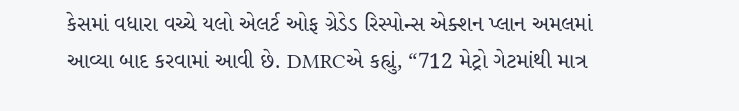કેસમાં વધારા વચ્ચે યલો એલર્ટ ઓફ ગ્રેડેડ રિસ્પોન્સ એક્શન પ્લાન અમલમાં આવ્યા બાદ કરવામાં આવી છે. DMRCએ કહ્યું, “712 મેટ્રો ગેટમાંથી માત્ર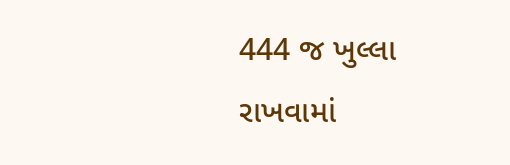444 જ ખુલ્લા રાખવામાં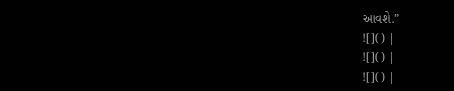આવશે.”
![]() |
![]() |
![]() |